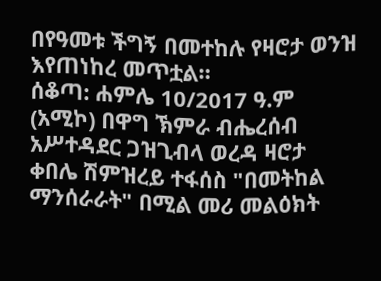በየዓመቱ ችግኝ በመተከሉ የዛሮታ ወንዝ እየጠነከረ መጥቷል።
ሰቆጣ: ሐምሌ 10/2017 ዓ.ም (አሚኮ) በዋግ ኽምራ ብሔረሰብ አሥተዳደር ጋዝጊብላ ወረዳ ዛሮታ ቀበሌ ሽምዝረይ ተፋሰስ "በመትከል ማንሰራራት" በሚል መሪ መልዕክት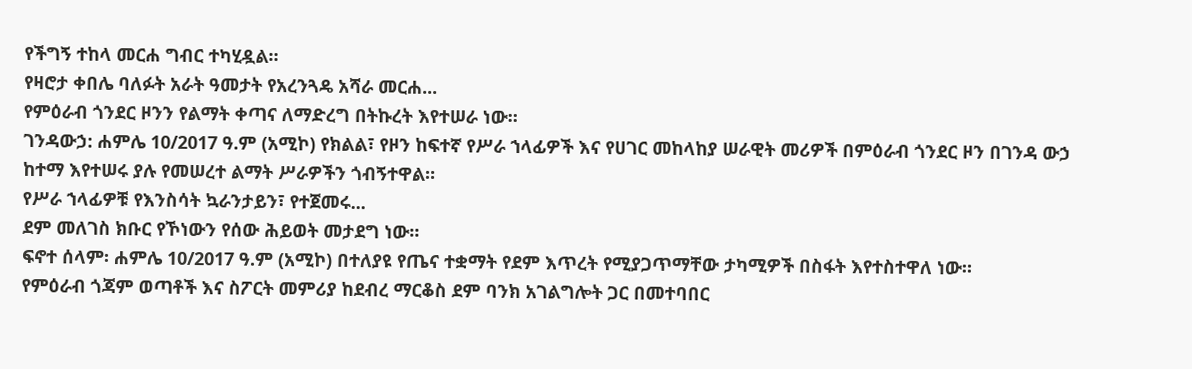የችግኝ ተከላ መርሐ ግብር ተካሂዷል።
የዛሮታ ቀበሌ ባለፉት አራት ዓመታት የአረንጓዴ አሻራ መርሐ...
የምዕራብ ጎንደር ዞንን የልማት ቀጣና ለማድረግ በትኩረት እየተሠራ ነው።
ገንዳውኃ: ሐምሌ 10/2017 ዓ.ም (አሚኮ) የክልል፣ የዞን ከፍተኛ የሥራ ኀላፊዎች እና የሀገር መከላከያ ሠራዊት መሪዎች በምዕራብ ጎንደር ዞን በገንዳ ውኃ ከተማ እየተሠሩ ያሉ የመሠረተ ልማት ሥራዎችን ጎብኝተዋል።
የሥራ ኀላፊዎቹ የእንስሳት ኳራንታይን፣ የተጀመሩ...
ደም መለገስ ክቡር የኾነውን የሰው ሕይወት መታደግ ነው።
ፍኖተ ሰላም፡ ሐምሌ 10/2017 ዓ.ም (አሚኮ) በተለያዩ የጤና ተቋማት የደም እጥረት የሚያጋጥማቸው ታካሚዎች በስፋት እየተስተዋለ ነው።
የምዕራብ ጎጃም ወጣቶች እና ስፖርት መምሪያ ከደብረ ማርቆስ ደም ባንክ አገልግሎት ጋር በመተባበር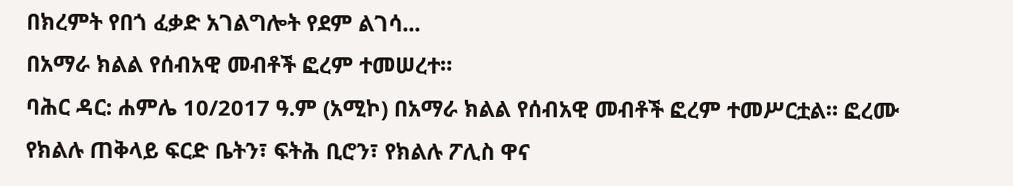በክረምት የበጎ ፈቃድ አገልግሎት የደም ልገሳ...
በአማራ ክልል የሰብአዊ መብቶች ፎረም ተመሠረተ።
ባሕር ዳር: ሐምሌ 10/2017 ዓ.ም (አሚኮ) በአማራ ክልል የሰብአዊ መብቶች ፎረም ተመሥርቷል። ፎረሙ የክልሉ ጠቅላይ ፍርድ ቤትን፣ ፍትሕ ቢሮን፣ የክልሉ ፖሊስ ዋና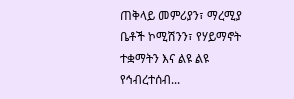ጠቅላይ መምሪያን፣ ማረሚያ ቤቶች ኮሚሽንን፣ የሃይማኖት ተቋማትን እና ልዩ ልዩ የኅብረተሰብ...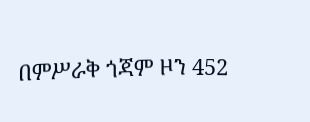በምሥራቅ ጎጃም ዞን 452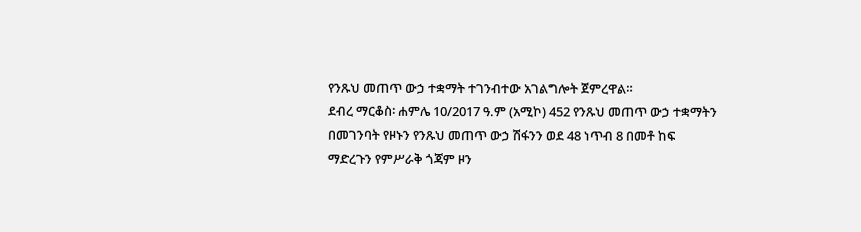የንጹህ መጠጥ ውኃ ተቋማት ተገንብተው አገልግሎት ጀምረዋል።
ደብረ ማርቆስ፡ ሐምሌ 10/2017 ዓ.ም (አሚኮ) 452 የንጹህ መጠጥ ውኃ ተቋማትን በመገንባት የዞኑን የንጹህ መጠጥ ውኃ ሽፋንን ወደ 48 ነጥብ 8 በመቶ ከፍ ማድረጉን የምሥራቅ ጎጃም ዞን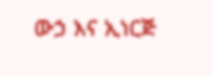ውኃ እና ኢነርጅ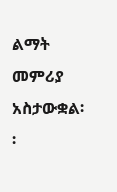ልማት መምሪያ አስታውቋል፡፡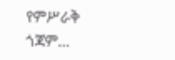የምሥራቅ ጎጃም...